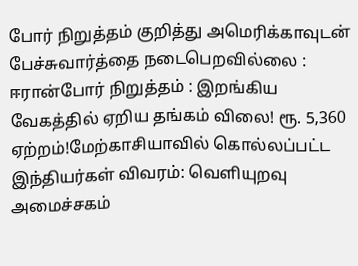போர் நிறுத்தம் குறித்து அமெரிக்காவுடன் பேச்சுவார்த்தை நடைபெறவில்லை : ஈரான்போர் நிறுத்தம் : இறங்கிய வேகத்தில் ஏறிய தங்கம் விலை! ரூ. 5,360 ஏற்றம்!மேற்காசியாவில் கொல்லப்பட்ட இந்தியர்கள் விவரம்: வெளியுறவு அமைச்சகம்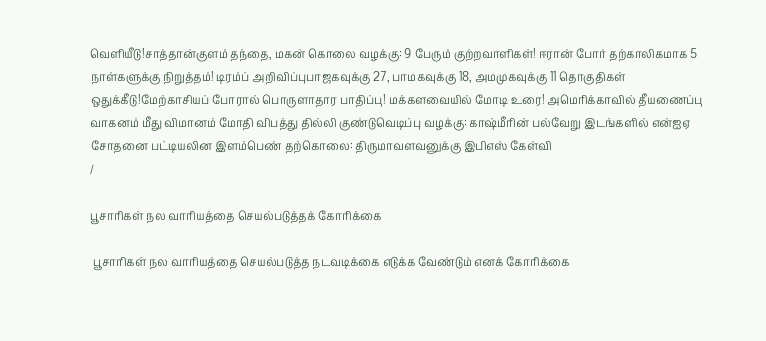வெளியீடு!சாத்தான்குளம் தந்தை, மகன் கொலை வழக்கு: 9 பேரும் குற்றவாளிகள்! ஈரான் போர் தற்காலிகமாக 5 நாள்களுக்கு நிறுத்தம்! டிரம்ப் அறிவிப்புபாஜகவுக்கு 27, பாமகவுக்கு 18, அமமுகவுக்கு 11 தொகுதிகள் ஒதுக்கீடு!மேற்காசியப் போரால் பொருளாதார பாதிப்பு! மக்களவையில் மோடி உரை! அமெரிக்காவில் தீயணைப்பு வாகனம் மீது விமானம் மோதி விபத்து தில்லி குண்டுவெடிப்பு வழக்கு: காஷ்மீரின் பல்வேறு இடங்களில் என்ஐஏ சோதனை பட்டியலின இளம்பெண் தற்கொலை: திருமாவளவனுக்கு இபிஎஸ் கேள்வி
/

பூசாரிகள் நல வாரியத்தை செயல்படுத்தக் கோரிக்கை

 பூசாரிகள் நல வாரியத்தை செயல்படுத்த நடவடிக்கை எடுக்க வேண்டும் எனக் கோரிக்கை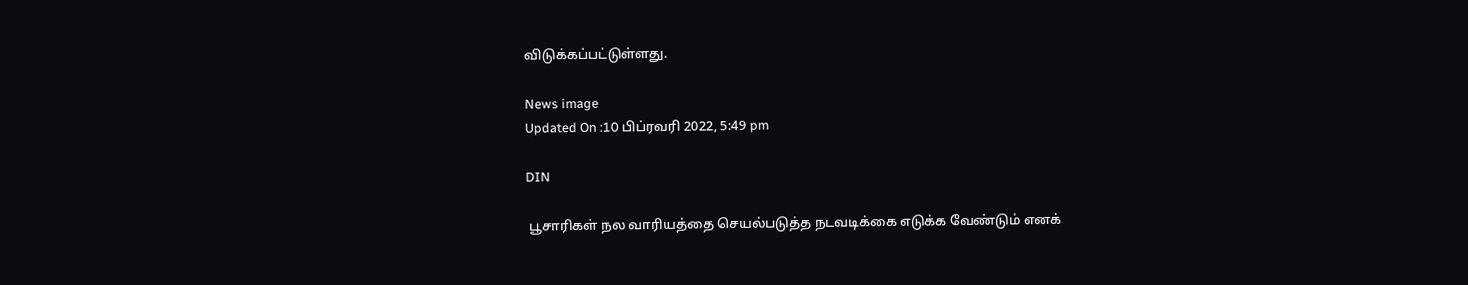விடுக்கப்பட்டுள்ளது.

News image
Updated On :10 பிப்ரவரி 2022, 5:49 pm

DIN

 பூசாரிகள் நல வாரியத்தை செயல்படுத்த நடவடிக்கை எடுக்க வேண்டும் எனக்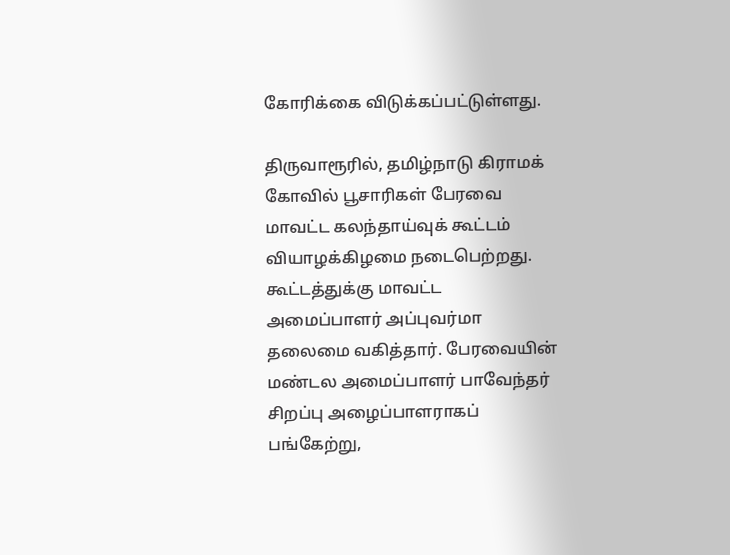கோரிக்கை விடுக்கப்பட்டுள்ளது.

திருவாரூரில், தமிழ்நாடு கிராமக் கோவில் பூசாரிகள் பேரவை மாவட்ட கலந்தாய்வுக் கூட்டம் வியாழக்கிழமை நடைபெற்றது. கூட்டத்துக்கு மாவட்ட அமைப்பாளர் அப்புவர்மா தலைமை வகித்தார். பேரவையின் மண்டல அமைப்பாளர் பாவேந்தர் சிறப்பு அழைப்பாளராகப் பங்கேற்று,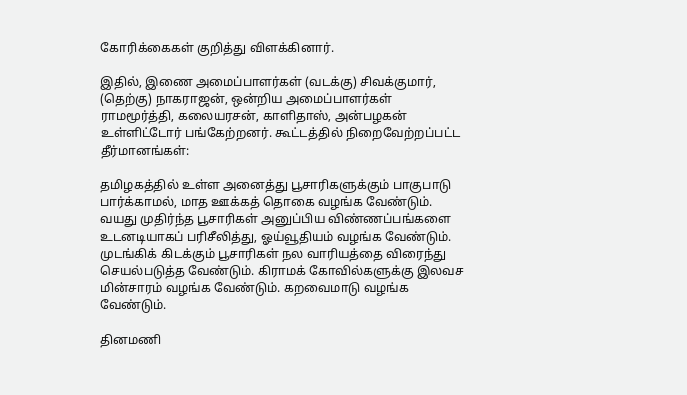கோரிக்கைகள் குறித்து விளக்கினார்.

இதில், இணை அமைப்பாளர்கள் (வடக்கு) சிவக்குமார், (தெற்கு) நாகராஜன், ஒன்றிய அமைப்பாளர்கள் ராமமூர்த்தி, கலையரசன், காளிதாஸ், அன்பழகன் உள்ளிட்டோர் பங்கேற்றனர். கூட்டத்தில் நிறைவேற்றப்பட்ட தீர்மானங்கள்:

தமிழகத்தில் உள்ள அனைத்து பூசாரிகளுக்கும் பாகுபாடு பார்க்காமல், மாத ஊக்கத் தொகை வழங்க வேண்டும். வயது முதிர்ந்த பூசாரிகள் அனுப்பிய விண்ணப்பங்களை உடனடியாகப் பரிசீலித்து, ஓய்வூதியம் வழங்க வேண்டும். முடங்கிக் கிடக்கும் பூசாரிகள் நல வாரியத்தை விரைந்து செயல்படுத்த வேண்டும். கிராமக் கோவில்களுக்கு இலவச மின்சாரம் வழங்க வேண்டும். கறவைமாடு வழங்க வேண்டும்.

தினமணி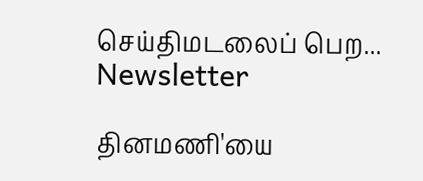செய்திமடலைப் பெற... Newsletter

தினமணி'யை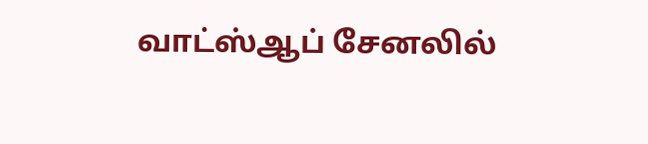வாட்ஸ்ஆப் சேனலில்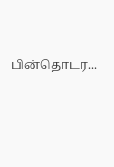பின்தொடர...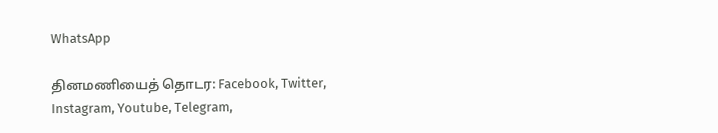WhatsApp

தினமணியைத் தொடர: Facebook, Twitter, Instagram, Youtube, Telegram,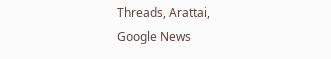Threads, Arattai, Google News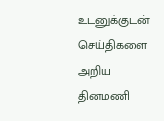உடனுக்குடன் செய்திகளை அறிய தினமணி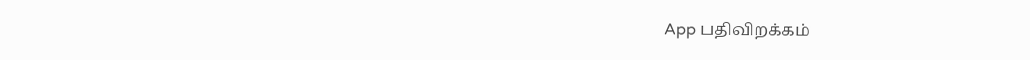App பதிவிறக்கம்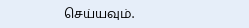செய்யவும்.